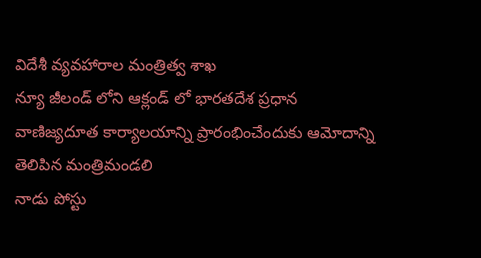విదేశీ వ్యవహారాల మంత్రిత్వ శాఖ
న్యూ జీలండ్ లోని ఆక్లండ్ లో భారతదేశ ప్రధాన వాణిజ్యదూత కార్యాలయాన్ని ప్రారంభించేందుకు ఆమోదాన్ని తెలిపిన మంత్రిమండలి
నాడు పోస్టు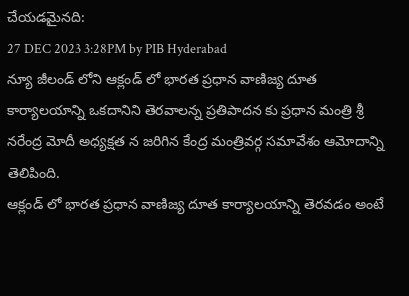చేయడమైనది:
27 DEC 2023 3:28PM by PIB Hyderabad
న్యూ జీలండ్ లోని ఆక్లండ్ లో భారత ప్రధాన వాణిజ్య దూత కార్యాలయాన్ని ఒకదానిని తెరవాలన్న ప్రతిపాదన కు ప్రధాన మంత్రి శ్రీ నరేంద్ర మోదీ అధ్యక్షత న జరిగిన కేంద్ర మంత్రివర్గ సమావేశం ఆమోదాన్ని తెలిపింది.
ఆక్లండ్ లో భారత ప్రధాన వాణిజ్య దూత కార్యాలయాన్ని తెరవడం అంటే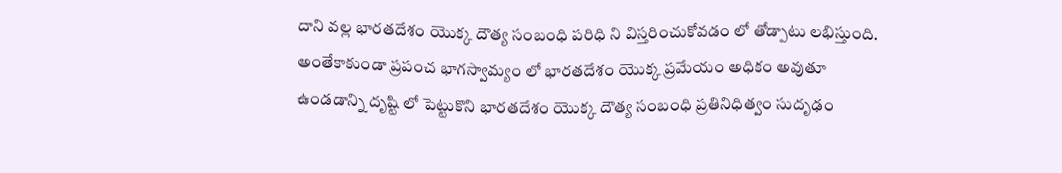దాని వల్ల భారతదేశం యొక్క దౌత్య సంబంధి పరిధి ని విస్తరించుకోవడం లో తోడ్పాటు లభిస్తుంది. అంతేకాకుండా ప్రపంచ భాగస్వామ్యం లో భారతదేశం యొక్క ప్రమేయం అధికం అవుతూ ఉండడాన్ని దృష్టి లో పెట్టుకొని భారతదేశం యొక్క దౌత్య సంబంధి ప్రతినిధిత్వం సుదృఢం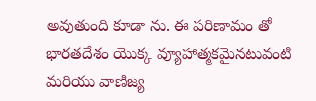అవుతుంది కూడా ను. ఈ పరిణామం తో భారతదేశం యొక్క వ్యూహాత్మకమైనటువంటి మరియు వాణిజ్య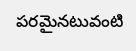పరమైనటువంటి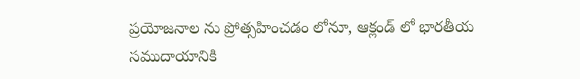ప్రయోజనాల ను ప్రోత్సహించడం లోనూ, ఆక్లండ్ లో భారతీయ సముదాయానికి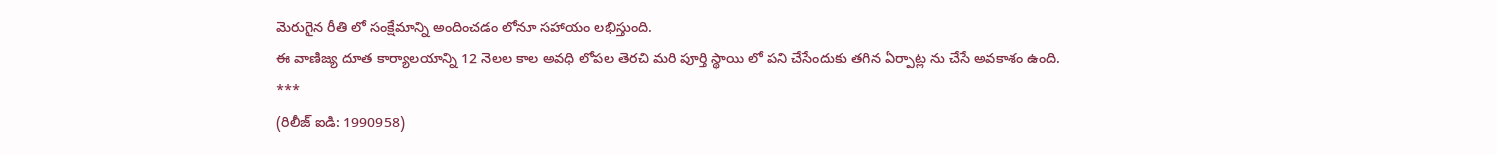మెరుగైన రీతి లో సంక్షేమాన్ని అందించడం లోనూ సహాయం లభిస్తుంది.
ఈ వాణిజ్య దూత కార్యాలయాన్ని 12 నెలల కాల అవధి లోపల తెరచి మరి పూర్తి స్థాయి లో పని చేసేందుకు తగిన ఏర్పాట్ల ను చేసే అవకాశం ఉంది.
***
(రిలీజ్ ఐడి: 1990958)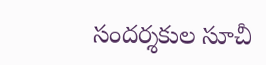సందర్శకుల సూచీ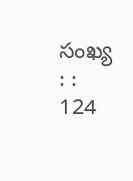సంఖ్య : : 124